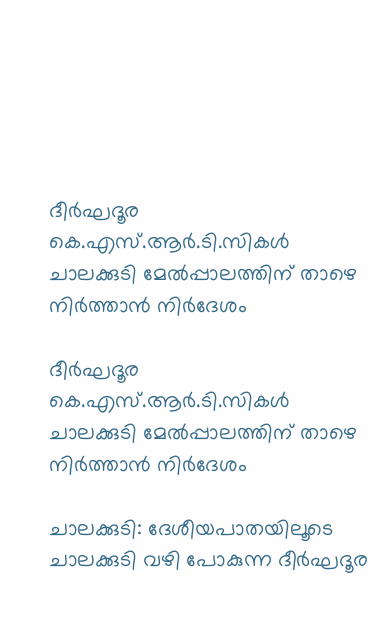ദീർഘദൂര കെ.എസ്.ആർ.ടി.സികൾ ചാലക്കുടി മേൽപ്പാലത്തിന് താഴെ നിർത്താൻ നിർദേശം

ദീർഘദൂര കെ.എസ്.ആർ.ടി.സികൾ ചാലക്കുടി മേൽപ്പാലത്തിന് താഴെ നിർത്താൻ നിർദേശം

ചാലക്കുടി: ദേശീയപാതയിലൂടെ ചാലക്കുടി വഴി പോകുന്ന ദീർഘദൂര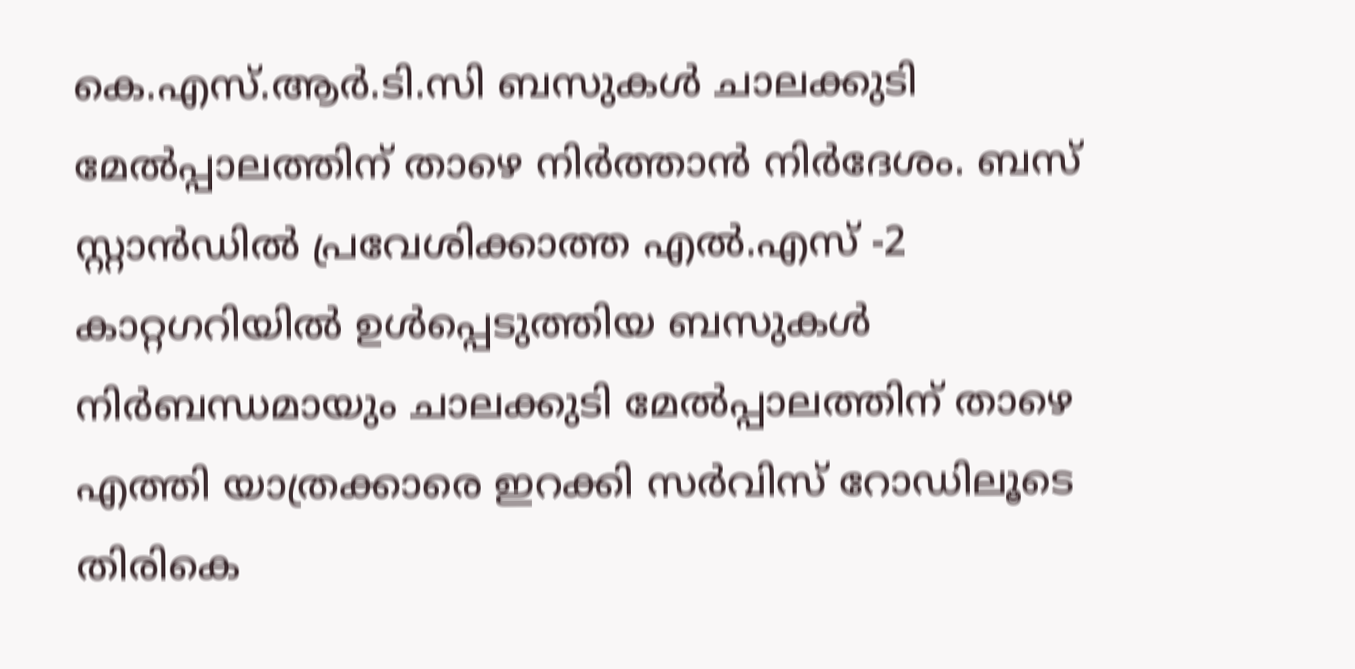കെ.എസ്.ആർ.ടി.സി ബസുകൾ ചാലക്കുടി മേൽപ്പാലത്തിന് താഴെ നിർത്താൻ നിർദേശം. ബസ് സ്റ്റാൻഡിൽ പ്രവേശിക്കാത്ത എൽ.എസ് -2 കാറ്റഗറിയിൽ ഉൾപ്പെടുത്തിയ ബസുകൾ നിർബന്ധമായും ചാലക്കുടി മേൽപ്പാലത്തിന് താഴെ എത്തി യാത്രക്കാരെ ഇറക്കി സർവിസ് റോഡിലൂടെ തിരികെ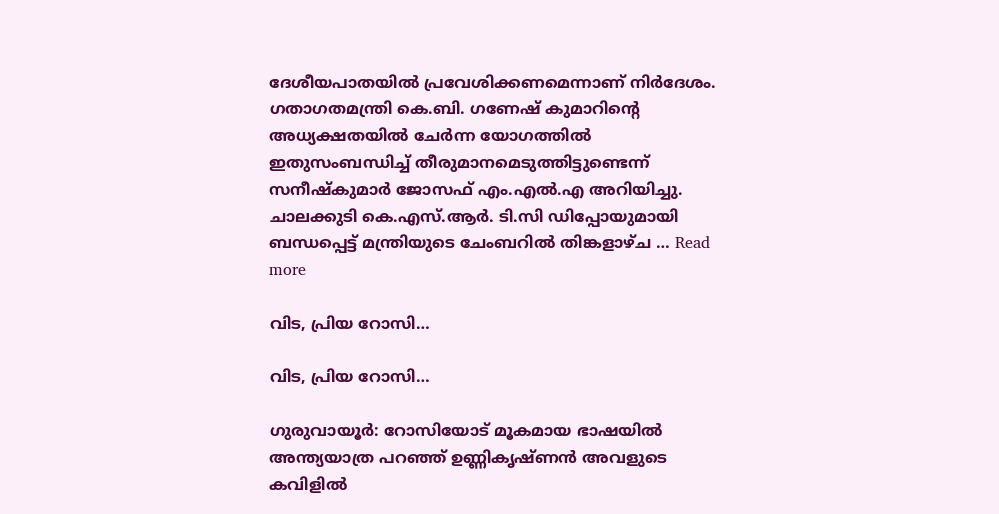ദേശീയപാതയിൽ പ്രവേശിക്കണമെന്നാണ് നിർദേശം. ഗതാഗതമന്ത്രി കെ.ബി. ഗണേഷ് കുമാറിന്റെ അധ്യക്ഷതയിൽ ചേർന്ന യോഗത്തിൽ ഇതുസംബന്ധിച്ച് തീരുമാനമെടുത്തിട്ടുണ്ടെന്ന് സനീഷ്‌കുമാർ ജോസഫ് എം.എൽ.എ അറിയിച്ചു. ചാലക്കുടി കെ.എസ്.ആർ. ടി.സി ഡിപ്പോയുമായി ബന്ധപ്പെട്ട് മന്ത്രിയുടെ ചേംബറിൽ തിങ്കളാഴ്ച … Read more

വിട, പ്രിയ റോസി…

വിട, പ്രിയ റോസി…

ഗുരുവായൂർ: റോസിയോട് മൂകമായ ഭാഷയിൽ അന്ത്യയാത്ര പറഞ്ഞ് ഉണ്ണികൃഷ്ണൻ അവളുടെ കവിളിൽ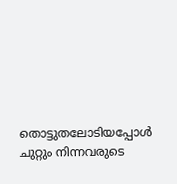തൊട്ടുതലോടിയപ്പോൾ ചുറ്റും നിന്നവരുടെ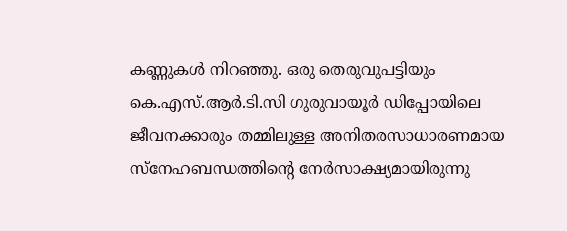കണ്ണുകൾ നിറഞ്ഞു. ഒരു തെരുവുപട്ടിയും കെ.എസ്.ആർ.ടി.സി ഗുരുവായൂർ ഡിപ്പോയിലെ ജീവനക്കാരും തമ്മിലുള്ള അനിതരസാധാരണമായ സ്നേഹബന്ധത്തിന്റെ നേർസാക്ഷ്യമായിരുന്നു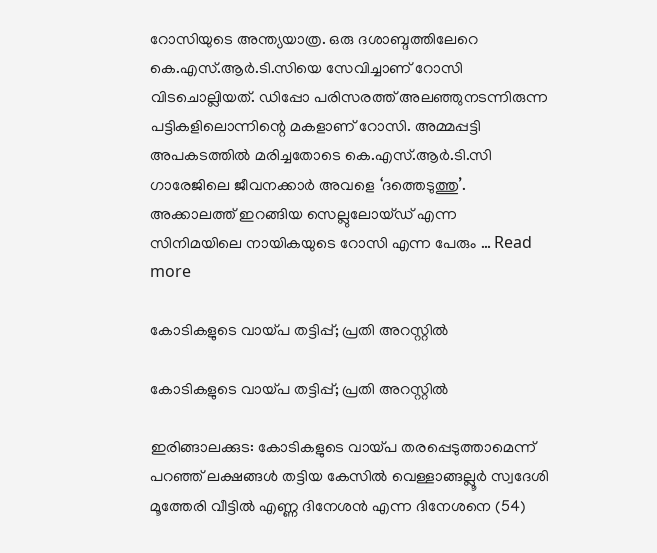റോസിയുടെ അന്ത്യയാത്ര. ഒരു ദശാബ്ദത്തിലേറെ കെ.എസ്.ആർ.ടി.സിയെ സേവിച്ചാണ് റോസി വിടചൊല്ലിയത്. ഡിപ്പോ പരിസരത്ത് അലഞ്ഞുനടന്നിരുന്ന പട്ടികളിലൊന്നിന്റെ മകളാണ് റോസി. അമ്മപ്പട്ടി അപകടത്തിൽ മരിച്ചതോടെ കെ.എസ്.ആർ.ടി.സി ഗാരേജിലെ ജീവനക്കാർ അവളെ ‘ദത്തെടുത്തു’. അക്കാലത്ത് ഇറങ്ങിയ സെല്ലുലോയ്ഡ് എന്ന സിനിമയിലെ നായികയുടെ റോസി എന്ന പേരും … Read more

കോടികളുടെ വായ്പ തട്ടിപ്പ്; പ്രതി അറസ്റ്റിൽ

കോടികളുടെ വായ്പ തട്ടിപ്പ്; പ്രതി അറസ്റ്റിൽ

ഇരിങ്ങാലക്കുട: കോടികളുടെ വായ്പ തരപ്പെടുത്താമെന്ന് പറഞ്ഞ് ലക്ഷങ്ങൾ തട്ടിയ കേസിൽ വെള്ളാങ്ങല്ലൂർ സ്വദേശി മൂത്തേരി വീട്ടിൽ എണ്ണ ദിനേശൻ എന്ന ദിനേശനെ (54)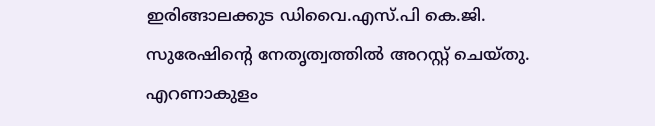ഇരിങ്ങാലക്കുട ഡിവൈ.എസ്.പി കെ.ജി. സുരേഷിന്റെ നേതൃത്വത്തിൽ അറസ്റ്റ് ചെയ്തു. എറണാകുളം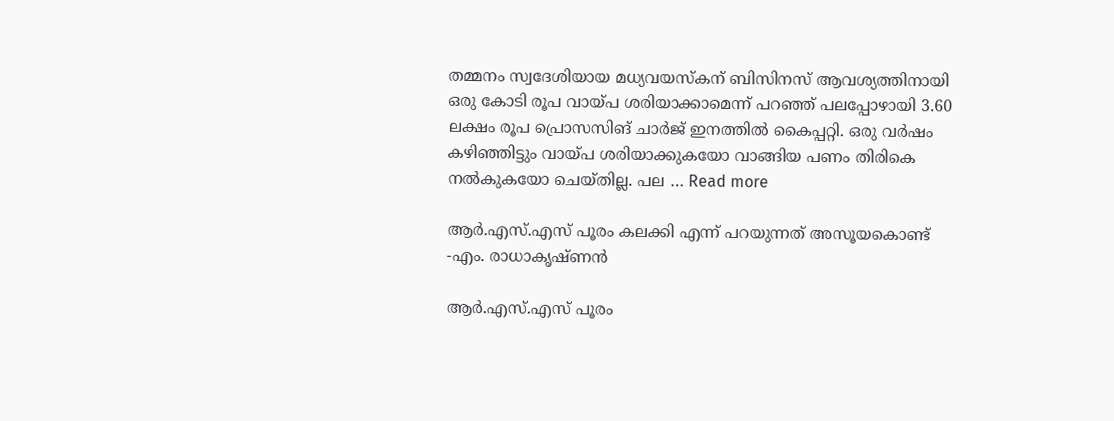തമ്മനം സ്വദേശിയായ മധ്യവയസ്കന് ബിസിനസ് ആവശ്യത്തിനായി ഒരു കോടി രൂപ വായ്പ ശരിയാക്കാമെന്ന് പറഞ്ഞ് പലപ്പോഴായി 3.60 ലക്ഷം രൂപ പ്രൊസസിങ് ചാർജ് ഇനത്തിൽ കൈപ്പറ്റി. ഒരു വർഷം കഴിഞ്ഞിട്ടും വായ്പ ശരിയാക്കുകയോ വാങ്ങിയ പണം തിരികെ നൽകുകയോ ചെയ്തില്ല. പല … Read more

ആർ.എസ്.എസ് പൂരം കലക്കി എന്ന് പറയുന്നത് അസൂയകൊണ്ട് -എം. രാധാകൃഷ്ണന്‍

ആർ.എസ്.എസ് പൂരം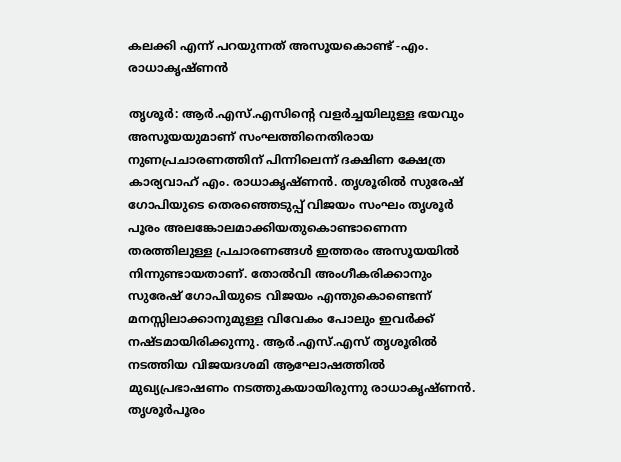കലക്കി എന്ന് പറയുന്നത് അസൂയകൊണ്ട് -എം. രാധാകൃഷ്ണന്‍

തൃശൂര്‍: ആര്‍.എസ്.എസിന്റെ വളര്‍ച്ചയിലുള്ള ഭയവും അസൂയയുമാണ് സംഘത്തിനെതിരായ നുണപ്രചാരണത്തിന് പിന്നിലെന്ന് ദക്ഷിണ ക്ഷേത്ര കാര്യവാഹ് എം. രാധാകൃഷ്ണന്‍. തൃശൂരില്‍ സുരേഷ് ഗോപിയുടെ തെരഞ്ഞെടുപ്പ് വിജയം സംഘം തൃശൂര്‍ പൂരം അലങ്കോലമാക്കിയതുകൊണ്ടാണെന്ന തരത്തിലുള്ള പ്രചാരണങ്ങള്‍ ഇത്തരം അസൂയയില്‍ നിന്നുണ്ടായതാണ്. തോല്‍വി അംഗീകരിക്കാനും സുരേഷ്‌ ഗോപിയുടെ വിജയം എന്തുകൊണ്ടെന്ന് മനസ്സിലാക്കാനുമുള്ള വിവേകം പോലും ഇവര്‍ക്ക് നഷ്ടമായിരിക്കുന്നു. ആര്‍.എസ്.എസ് തൃശൂരിൽ നടത്തിയ വിജയദശമി ആഘോഷത്തില്‍ മുഖ്യപ്രഭാഷണം നടത്തുകയായിരുന്നു രാധാകൃഷ്ണൻ. തൃശൂര്‍പൂരം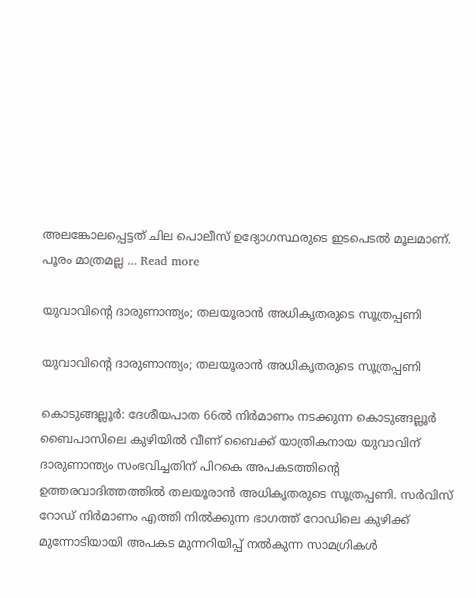അലങ്കോലപ്പെട്ടത് ചില പൊലീസ് ഉദ്യോഗസ്ഥരുടെ ഇടപെടല്‍ മൂലമാണ്. പൂരം മാത്രമല്ല … Read more

യുവാവിന്റെ ദാരുണാന്ത്യം; തലയൂരാൻ അധികൃതരുടെ സൂത്രപ്പണി

യുവാവിന്റെ ദാരുണാന്ത്യം; തലയൂരാൻ അധികൃതരുടെ സൂത്രപ്പണി

കൊടുങ്ങല്ലൂർ: ദേശീയപാത 66ൽ നിർമാണം നടക്കുന്ന കൊടുങ്ങല്ലൂർ ബൈപാസിലെ കുഴിയിൽ വീണ് ബൈക്ക് യാത്രികനായ യുവാവിന് ദാരുണാന്ത്യം സംഭവിച്ചതിന് പിറകെ അപകടത്തിന്റെ ഉത്തരവാദിത്തത്തിൽ തലയൂരാൻ അധികൃതരുടെ സൂത്രപ്പണി. സർവിസ് റോഡ് നിർമാണം എത്തി നിൽക്കുന്ന ഭാഗത്ത് റോഡിലെ കുഴിക്ക് മുന്നോടിയായി അപകട മുന്നറിയിപ്പ് നൽകുന്ന സാമഗ്രികൾ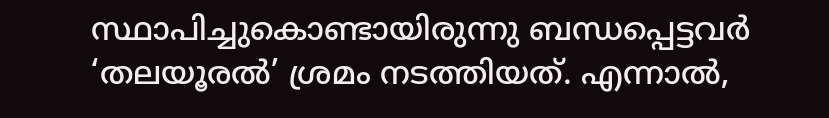സ്ഥാപിച്ചുകൊണ്ടായിരുന്നു ബന്ധപ്പെട്ടവർ ‘തലയൂരൽ’ ശ്രമം നടത്തിയത്. എന്നാൽ,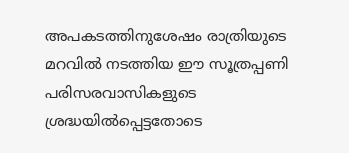അപകടത്തിനുശേഷം രാത്രിയുടെ മറവിൽ നടത്തിയ ഈ സൂത്രപ്പണി പരിസരവാസികളുടെ ശ്രദ്ധയിൽപ്പെട്ടതോടെ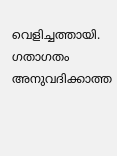വെളിച്ചത്തായി. ഗതാഗതം അനുവദിക്കാത്ത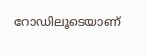റോഡിലൂടെയാണ്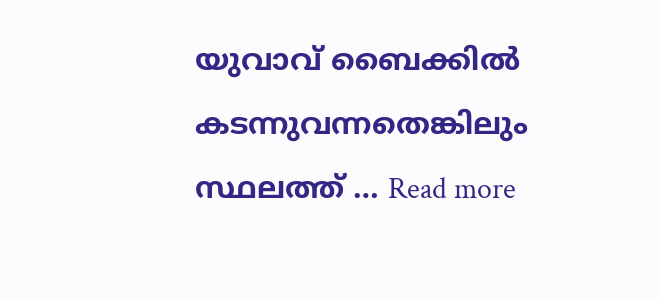യുവാവ് ബൈക്കിൽ കടന്നുവന്നതെങ്കിലും സ്ഥലത്ത് … Read more